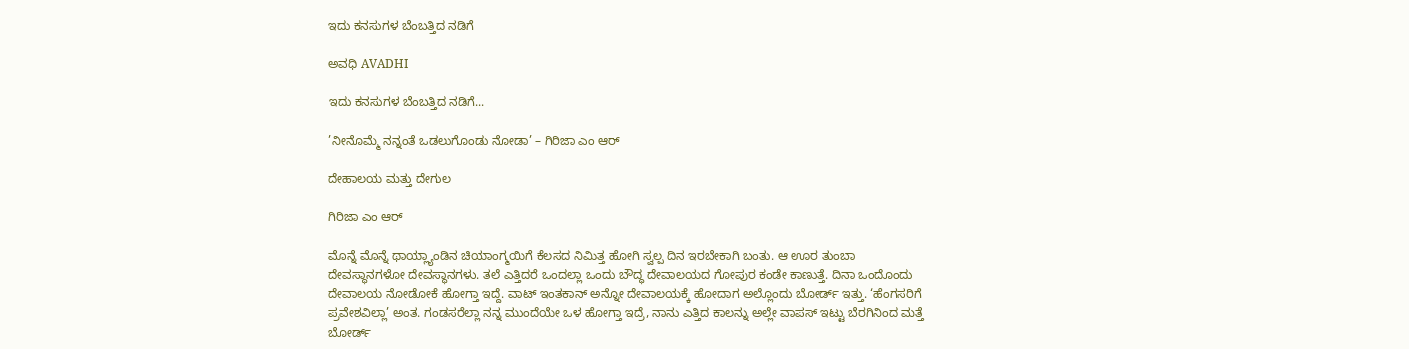ಇದು ಕನಸುಗಳ ಬೆಂಬತ್ತಿದ ನಡಿಗೆ‍

ಅವಧಿ AVADHI

ಇದು ಕನಸುಗಳ ಬೆಂಬತ್ತಿದ ನಡಿಗೆ...

’ನೀನೊಮ್ಮೆ ನನ್ನಂತೆ ಒಡಲುಗೊಂಡು ನೋಡಾ’ – ಗಿರಿಜಾ ಎಂ ಆರ್

ದೇಹಾಲಯ ಮತ್ತು ದೇಗುಲ

ಗಿರಿಜಾ ಎಂ ಆರ್

ಮೊನ್ನೆ ಮೊನ್ನೆ ಥಾಯ್ಲ್ಯಾಂಡಿನ ಚಿಯಾಂಗ್ಮಯಿಗೆ ಕೆಲಸದ ನಿಮಿತ್ತ ಹೋಗಿ ಸ್ವಲ್ಪ ದಿನ ಇರಬೇಕಾಗಿ ಬಂತು. ಆ ಊರ ತುಂಬಾ ದೇವಸ್ಥಾನಗಳೋ ದೇವಸ್ಥಾನಗಳು. ತಲೆ ಎತ್ತಿದರೆ ಒಂದಲ್ಲಾ ಒಂದು ಬೌದ್ಧ ದೇವಾಲಯದ ಗೋಪುರ ಕಂಡೇ ಕಾಣುತ್ತೆ. ದಿನಾ ಒಂದೊಂದು ದೇವಾಲಯ ನೋಡೋಕೆ ಹೋಗ್ತಾ ಇದ್ದೆ. ವಾಟ್ ಇಂತಕಾನ್ ಅನ್ನೋ ದೇವಾಲಯಕ್ಕೆ ಹೋದಾಗ ಅಲ್ಲೊಂದು ಬೋರ್ಡ್ ಇತ್ತು. ‘ಹೆಂಗಸರಿಗೆ ಪ್ರವೇಶವಿಲ್ಲಾ’ ಅಂತ. ಗಂಡಸರೆಲ್ಲಾ ನನ್ನ ಮುಂದೆಯೇ ಒಳ ಹೋಗ್ತಾ ಇದ್ರೆ, ನಾನು ಎತ್ತಿದ ಕಾಲನ್ನು ಅಲ್ಲೇ ವಾಪಸ್ ಇಟ್ಟು ಬೆರಗಿನಿಂದ ಮತ್ತೆ ಬೋರ್ಡ್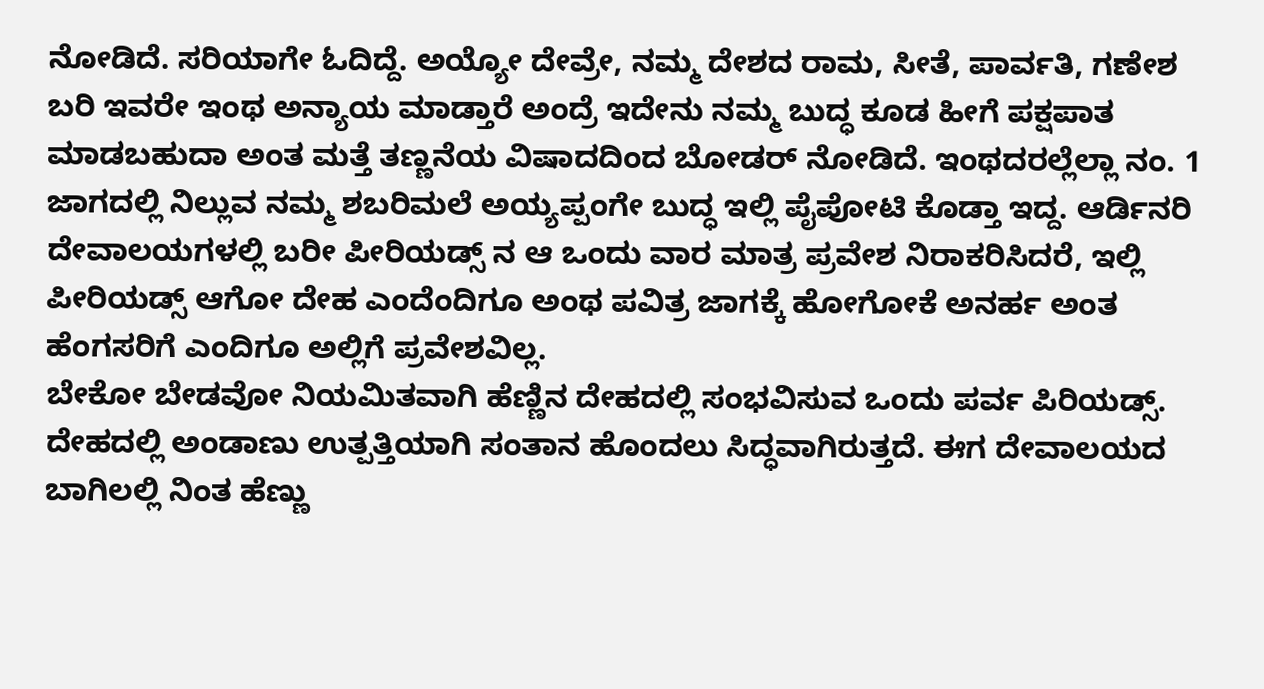ನೋಡಿದೆ. ಸರಿಯಾಗೇ ಓದಿದ್ದೆ. ಅಯ್ಯೋ ದೇವ್ರೇ, ನಮ್ಮ ದೇಶದ ರಾಮ, ಸೀತೆ, ಪಾರ್ವತಿ, ಗಣೇಶ ಬರಿ ಇವರೇ ಇಂಥ ಅನ್ಯಾಯ ಮಾಡ್ತಾರೆ ಅಂದ್ರೆ ಇದೇನು ನಮ್ಮ ಬುದ್ಧ ಕೂಡ ಹೀಗೆ ಪಕ್ಷಪಾತ ಮಾಡಬಹುದಾ ಅಂತ ಮತ್ತೆ ತಣ್ಣನೆಯ ವಿಷಾದದಿಂದ ಬೋಡರ್ ನೋಡಿದೆ. ಇಂಥದರಲ್ಲೆಲ್ಲಾ ನಂ. 1 ಜಾಗದಲ್ಲಿ ನಿಲ್ಲುವ ನಮ್ಮ ಶಬರಿಮಲೆ ಅಯ್ಯಪ್ಪಂಗೇ ಬುದ್ಧ ಇಲ್ಲಿ ಪೈಪೋಟಿ ಕೊಡ್ತಾ ಇದ್ದ. ಆರ್ಡಿನರಿ ದೇವಾಲಯಗಳಲ್ಲಿ ಬರೀ ಪೀರಿಯಡ್ಸ್ ನ ಆ ಒಂದು ವಾರ ಮಾತ್ರ ಪ್ರವೇಶ ನಿರಾಕರಿಸಿದರೆ, ಇಲ್ಲಿ ಪೀರಿಯಡ್ಸ್ ಆಗೋ ದೇಹ ಎಂದೆಂದಿಗೂ ಅಂಥ ಪವಿತ್ರ ಜಾಗಕ್ಕೆ ಹೋಗೋಕೆ ಅನರ್ಹ ಅಂತ ಹೆಂಗಸರಿಗೆ ಎಂದಿಗೂ ಅಲ್ಲಿಗೆ ಪ್ರವೇಶವಿಲ್ಲ.
ಬೇಕೋ ಬೇಡವೋ ನಿಯಮಿತವಾಗಿ ಹೆಣ್ಣಿನ ದೇಹದಲ್ಲಿ ಸಂಭವಿಸುವ ಒಂದು ಪರ್ವ ಪಿರಿಯಡ್ಸ್. ದೇಹದಲ್ಲಿ ಅಂಡಾಣು ಉತ್ಪತ್ತಿಯಾಗಿ ಸಂತಾನ ಹೊಂದಲು ಸಿದ್ಧವಾಗಿರುತ್ತದೆ. ಈಗ ದೇವಾಲಯದ ಬಾಗಿಲಲ್ಲಿ ನಿಂತ ಹೆಣ್ಣು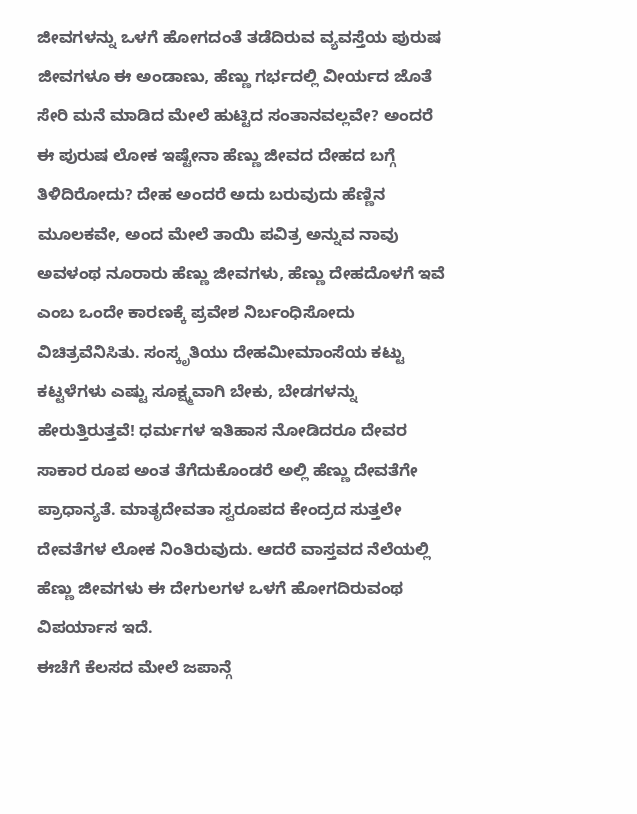ಜೀವಗಳನ್ನು ಒಳಗೆ ಹೋಗದಂತೆ ತಡೆದಿರುವ ವ್ಯವಸ್ತೆಯ ಪುರುಷ ಜೀವಗಳೂ ಈ ಅಂಡಾಣು, ಹೆಣ್ಣು ಗರ್ಭದಲ್ಲಿ ವೀರ್ಯದ ಜೊತೆ ಸೇರಿ ಮನೆ ಮಾಡಿದ ಮೇಲೆ ಹುಟ್ಟಿದ ಸಂತಾನವಲ್ಲವೇ? ಅಂದರೆ ಈ ಪುರುಷ ಲೋಕ ಇಷ್ಟೇನಾ ಹೆಣ್ಣು ಜೀವದ ದೇಹದ ಬಗ್ಗೆ ತಿಳಿದಿರೋದು? ದೇಹ ಅಂದರೆ ಅದು ಬರುವುದು ಹೆಣ್ಣಿನ ಮೂಲಕವೇ, ಅಂದ ಮೇಲೆ ತಾಯಿ ಪವಿತ್ರ ಅನ್ನುವ ನಾವು ಅವಳಂಥ ನೂರಾರು ಹೆಣ್ಣು ಜೀವಗಳು, ಹೆಣ್ಣು ದೇಹದೊಳಗೆ ಇವೆ ಎಂಬ ಒಂದೇ ಕಾರಣಕ್ಕೆ ಪ್ರವೇಶ ನಿರ್ಬಂಧಿಸೋದು ವಿಚಿತ್ರವೆನಿಸಿತು. ಸಂಸ್ಕೃತಿಯು ದೇಹಮೀಮಾಂಸೆಯ ಕಟ್ಟು ಕಟ್ಟಳೆಗಳು ಎಷ್ಟು ಸೂಕ್ಷ್ಮವಾಗಿ ಬೇಕು, ಬೇಡಗಳನ್ನು ಹೇರುತ್ತಿರುತ್ತವೆ! ಧರ್ಮಗಳ ಇತಿಹಾಸ ನೋಡಿದರೂ ದೇವರ ಸಾಕಾರ ರೂಪ ಅಂತ ತೆಗೆದುಕೊಂಡರೆ ಅಲ್ಲಿ ಹೆಣ್ಣು ದೇವತೆಗೇ ಪ್ರಾಧಾನ್ಯತೆ. ಮಾತೃದೇವತಾ ಸ್ವರೂಪದ ಕೇಂದ್ರದ ಸುತ್ತಲೇ ದೇವತೆಗಳ ಲೋಕ ನಿಂತಿರುವುದು. ಆದರೆ ವಾಸ್ತವದ ನೆಲೆಯಲ್ಲಿ ಹೆಣ್ಣು ಜೀವಗಳು ಈ ದೇಗುಲಗಳ ಒಳಗೆ ಹೋಗದಿರುವಂಥ ವಿಪರ್ಯಾಸ ಇದೆ.
ಈಚೆಗೆ ಕೆಲಸದ ಮೇಲೆ ಜಪಾನ್ಗೆ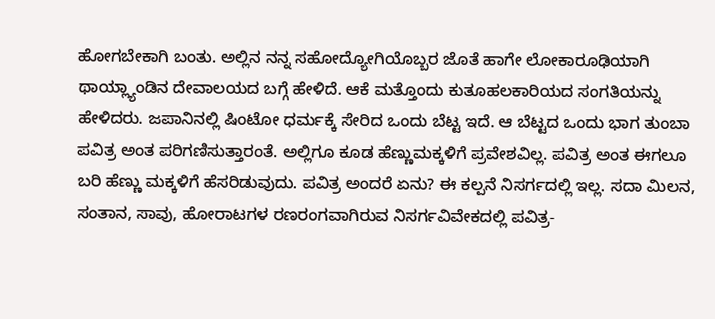ಹೋಗಬೇಕಾಗಿ ಬಂತು. ಅಲ್ಲಿನ ನನ್ನ ಸಹೋದ್ಯೋಗಿಯೊಬ್ಬರ ಜೊತೆ ಹಾಗೇ ಲೋಕಾರೂಢಿಯಾಗಿ ಥಾಯ್ಲ್ಯಾಂಡಿನ ದೇವಾಲಯದ ಬಗ್ಗೆ ಹೇಳಿದೆ. ಆಕೆ ಮತ್ತೊಂದು ಕುತೂಹಲಕಾರಿಯದ ಸಂಗತಿಯನ್ನು ಹೇಳಿದರು. ಜಪಾನಿನಲ್ಲಿ ಷಿಂಟೋ ಧರ್ಮಕ್ಕೆ ಸೇರಿದ ಒಂದು ಬೆಟ್ಟ ಇದೆ. ಆ ಬೆಟ್ಟದ ಒಂದು ಭಾಗ ತುಂಬಾ ಪವಿತ್ರ ಅಂತ ಪರಿಗಣಿಸುತ್ತಾರಂತೆ. ಅಲ್ಲಿಗೂ ಕೂಡ ಹೆಣ್ಣುಮಕ್ಕಳಿಗೆ ಪ್ರವೇಶವಿಲ್ಲ. ಪವಿತ್ರ ಅಂತ ಈಗಲೂ ಬರಿ ಹೆಣ್ಣು ಮಕ್ಕಳಿಗೆ ಹೆಸರಿಡುವುದು. ಪವಿತ್ರ ಅಂದರೆ ಏನು? ಈ ಕಲ್ಪನೆ ನಿಸರ್ಗದಲ್ಲಿ ಇಲ್ಲ. ಸದಾ ಮಿಲನ, ಸಂತಾನ, ಸಾವು, ಹೋರಾಟಗಳ ರಣರಂಗವಾಗಿರುವ ನಿಸರ್ಗವಿವೇಕದಲ್ಲಿ ಪವಿತ್ರ-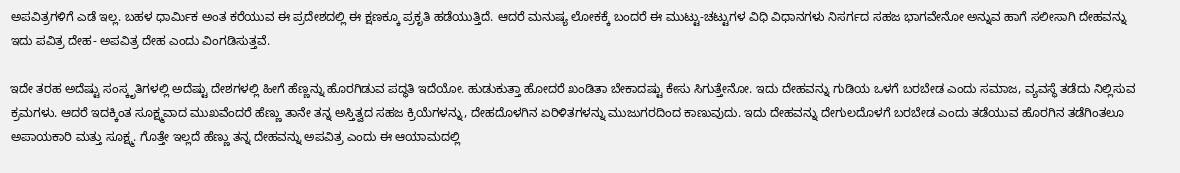ಅಪವಿತ್ರಗಳಿಗೆ ಎಡೆ ಇಲ್ಲ. ಬಹಳ ಧಾರ್ಮಿಕ ಅಂತ ಕರೆಯುವ ಈ ಪ್ರದೇಶದಲ್ಲಿ ಈ ಕ್ಷಣಕ್ಕೂ ಪ್ರಕೃತಿ ಹಡೆಯುತ್ತಿದೆ. ಆದರೆ ಮನುಷ್ಯ ಲೋಕಕ್ಕೆ ಬಂದರೆ ಈ ಮುಟ್ಟು-ಚಟ್ಟುಗಳ ವಿಧಿ ವಿಧಾನಗಳು ನಿಸರ್ಗದ ಸಹಜ ಭಾಗವೇನೋ ಅನ್ನುವ ಹಾಗೆ ಸಲೀಸಾಗಿ ದೇಹವನ್ನು ಇದು ಪವಿತ್ರ ದೇಹ- ಅಪವಿತ್ರ ದೇಹ ಎಂದು ವಿಂಗಡಿಸುತ್ತವೆ.

ಇದೇ ತರಹ ಅದೆಷ್ಟು ಸಂಸ್ಕೃತಿಗಳಲ್ಲಿ ಅದೆಷ್ಟು ದೇಶಗಳಲ್ಲಿ ಹೀಗೆ ಹೆಣ್ಣನ್ನು ಹೊರಗಿಡುವ ಪದ್ಧತಿ ಇದೆಯೋ. ಹುಡುಕುತ್ತಾ ಹೋದರೆ ಖಂಡಿತಾ ಬೇಕಾದಷ್ಟು ಕೇಸು ಸಿಗುತ್ತೇನೋ. ಇದು ದೇಹವನ್ನು ಗುಡಿಯ ಒಳಗೆ ಬರಬೇಡ ಎಂದು ಸಮಾಜ, ವ್ಯವಸ್ಥೆ ತಡೆದು ನಿಲ್ಲಿಸುವ ಕ್ರಮಗಳು. ಆದರೆ ಇದಕ್ಕಿಂತ ಸೂಕ್ಷ್ಮವಾದ ಮುಖವೆಂದರೆ ಹೆಣ್ಣು ತಾನೇ ತನ್ನ ಅಸ್ತಿತ್ವದ ಸಹಜ ಕ್ರಿಯೆಗಳನ್ನು, ದೇಹದೊಳಗಿನ ಏರಿಳಿತಗಳನ್ನು ಮುಜುಗರದಿಂದ ಕಾಣುವುದು. ಇದು ದೇಹವನ್ನು ದೇಗುಲದೊಳಗೆ ಬರಬೇಡ ಎಂದು ತಡೆಯುವ ಹೊರಗಿನ ತಡೆಗಿಂತಲೂ ಅಪಾಯಕಾರಿ ಮತ್ತು ಸೂಕ್ಷ್ಮ. ಗೊತ್ತೇ ಇಲ್ಲದೆ ಹೆಣ್ಣು ತನ್ನ ದೇಹವನ್ನು ಅಪವಿತ್ರ ಎಂದು ಈ ಆಯಾಮದಲ್ಲಿ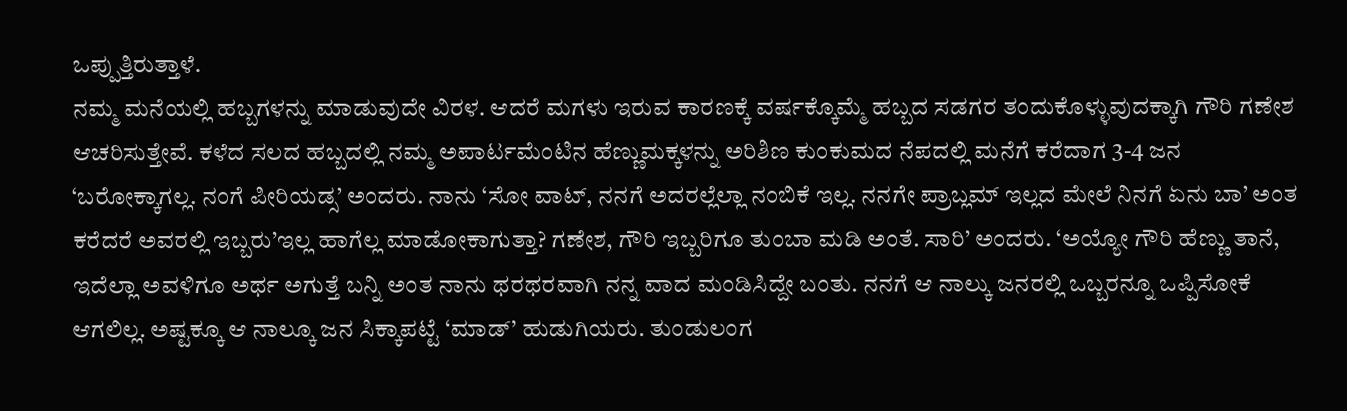ಒಪ್ಪುತ್ತಿರುತ್ತಾಳೆ.
ನಮ್ಮ ಮನೆಯಲ್ಲಿ ಹಬ್ಬಗಳನ್ನು ಮಾಡುವುದೇ ವಿರಳ. ಆದರೆ ಮಗಳು ಇರುವ ಕಾರಣಕ್ಕೆ ವರ್ಷಕ್ಕೊಮ್ಮೆ ಹಬ್ಬದ ಸಡಗರ ತಂದುಕೊಳ್ಳುವುದಕ್ಕಾಗಿ ಗೌರಿ ಗಣೇಶ ಆಚರಿಸುತ್ತೇವೆ. ಕಳೆದ ಸಲದ ಹಬ್ಬದಲ್ಲಿ ನಮ್ಮ ಅಪಾರ್ಟಮೆಂಟಿನ ಹೆಣ್ಣುಮಕ್ಕಳನ್ನು ಅರಿಶಿಣ ಕುಂಕುಮದ ನೆಪದಲ್ಲಿ ಮನೆಗೆ ಕರೆದಾಗ 3-4 ಜನ ‘ಬರೋಕ್ಕಾಗಲ್ಲ. ನಂಗೆ ಪೀರಿಯಡ್ಸ’ ಅಂದರು. ನಾನು ‘ಸೋ ವಾಟ್, ನನಗೆ ಅದರಲ್ಲೆಲ್ಲಾ ನಂಬಿಕೆ ಇಲ್ಲ. ನನಗೇ ಪ್ರಾಬ್ಲಮ್ ಇಲ್ಲದ ಮೇಲೆ ನಿನಗೆ ಏನು ಬಾ’ ಅಂತ ಕರೆದರೆ ಅವರಲ್ಲಿ ಇಬ್ಬರು’ಇಲ್ಲ ಹಾಗೆಲ್ಲ ಮಾಡೋಕಾಗುತ್ತಾ? ಗಣೇಶ, ಗೌರಿ ಇಬ್ಬರಿಗೂ ತುಂಬಾ ಮಡಿ ಅಂತೆ. ಸಾರಿ’ ಅಂದರು. ‘ಅಯ್ಯೋ ಗೌರಿ ಹೆಣ್ಣು ತಾನೆ, ಇದೆಲ್ಲಾ ಅವಳಿಗೂ ಅರ್ಥ ಅಗುತ್ತೆ ಬನ್ನಿ ಅಂತ ನಾನು ಥರಥರವಾಗಿ ನನ್ನ ವಾದ ಮಂಡಿಸಿದ್ದೇ ಬಂತು. ನನಗೆ ಆ ನಾಲ್ಕು ಜನರಲ್ಲಿ ಒಬ್ಬರನ್ನೂ ಒಪ್ಪಿಸೋಕೆ ಆಗಲಿಲ್ಲ. ಅಷ್ಟಕ್ಕೂ ಆ ನಾಲ್ಕೂ ಜನ ಸಿಕ್ಕಾಪಟ್ಟೆ ‘ಮಾಡ್’ ಹುಡುಗಿಯರು. ತುಂಡುಲಂಗ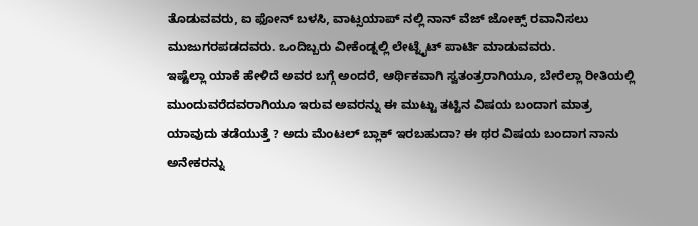ತೊಡುವವರು, ಐ ಫೋನ್ ಬಳಸಿ, ವಾಟ್ಸಯಾಪ್ ನಲ್ಲಿ ನಾನ್ ವೆಜ್ ಜೋಕ್ಸ್ ರವಾನಿಸಲು ಮುಜುಗರಪಡದವರು. ಒಂದಿಬ್ಬರು ವೀಕೆಂಡ್ನಲ್ಲಿ ಲೇಟ್ನೈಟ್ ಪಾರ್ಟಿ ಮಾಡುವವರು.
ಇಷ್ಟೆಲ್ಲಾ ಯಾಕೆ ಹೇಳಿದೆ ಅವರ ಬಗ್ಗೆ ಅಂದರೆ, ಆರ್ಥಿಕವಾಗಿ ಸ್ವತಂತ್ರರಾಗಿಯೂ, ಬೇರೆಲ್ಲಾ ರೀತಿಯಲ್ಲಿ ಮುಂದುವರೆದವರಾಗಿಯೂ ಇರುವ ಅವರನ್ನು ಈ ಮುಟ್ಟು ತಟ್ಟಿನ ವಿಷಯ ಬಂದಾಗ ಮಾತ್ರ ಯಾವುದು ತಡೆಯುತ್ತೆ ? ಅದು ಮೆಂಟಲ್ ಬ್ಲಾಕ್ ಇರಬಹುದಾ? ಈ ಥರ ವಿಷಯ ಬಂದಾಗ ನಾನು ಅನೇಕರನ್ನು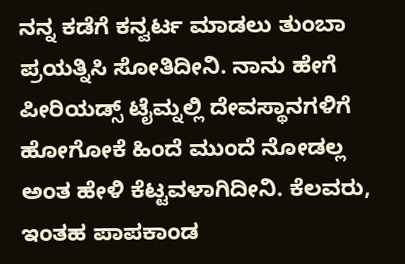ನನ್ನ ಕಡೆಗೆ ಕನ್ವರ್ಟ ಮಾಡಲು ತುಂಬಾ ಪ್ರಯತ್ನಿಸಿ ಸೋತಿದೀನಿ. ನಾನು ಹೇಗೆ ಪೀರಿಯಡ್ಸ್ ಟೈಮ್ನಲ್ಲಿ ದೇವಸ್ಥಾನಗಳಿಗೆ ಹೋಗೋಕೆ ಹಿಂದೆ ಮುಂದೆ ನೋಡಲ್ಲ ಅಂತ ಹೇಳಿ ಕೆಟ್ಟವಳಾಗಿದೀನಿ. ಕೆಲವರು, ಇಂತಹ ಪಾಪಕಾಂಡ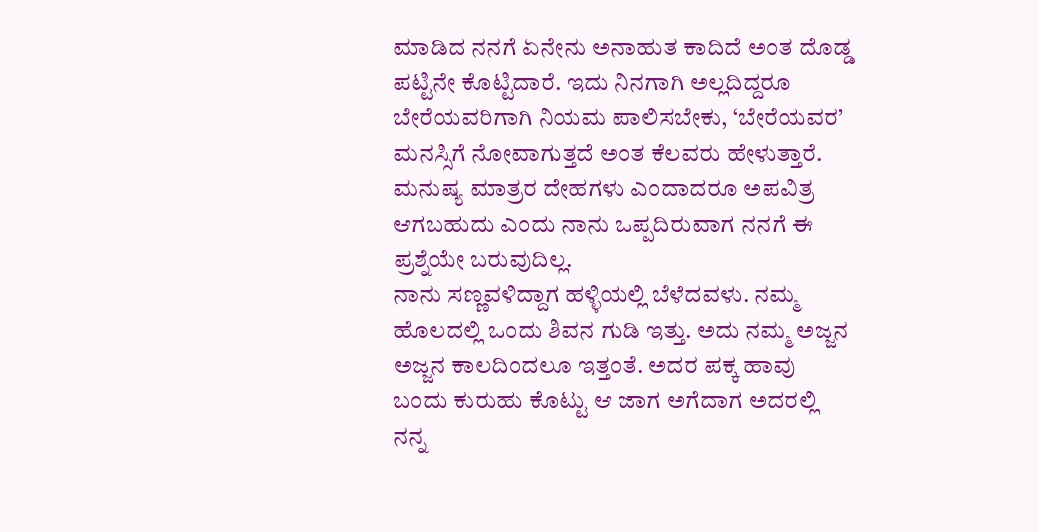ಮಾಡಿದ ನನಗೆ ಏನೇನು ಅನಾಹುತ ಕಾದಿದೆ ಅಂತ ದೊಡ್ಡ ಪಟ್ಟಿನೇ ಕೊಟ್ಟಿದಾರೆ. ಇದು ನಿನಗಾಗಿ ಅಲ್ಲದಿದ್ದರೂ ಬೇರೆಯವರಿಗಾಗಿ ನಿಯಮ ಪಾಲಿಸಬೇಕು, ‘ಬೇರೆಯವರ’ ಮನಸ್ಸಿಗೆ ನೋವಾಗುತ್ತದೆ ಅಂತ ಕೆಲವರು ಹೇಳುತ್ತಾರೆ. ಮನುಷ್ಯ ಮಾತ್ರರ ದೇಹಗಳು ಎಂದಾದರೂ ಅಪವಿತ್ರ ಆಗಬಹುದು ಎಂದು ನಾನು ಒಪ್ಪದಿರುವಾಗ ನನಗೆ ಈ ಪ್ರಶ್ನೆಯೇ ಬರುವುದಿಲ್ಲ.
ನಾನು ಸಣ್ಣವಳಿದ್ದಾಗ ಹಳ್ಳಿಯಲ್ಲಿ ಬೆಳೆದವಳು. ನಮ್ಮ ಹೊಲದಲ್ಲಿ ಒಂದು ಶಿವನ ಗುಡಿ ಇತ್ತು. ಅದು ನಮ್ಮ ಅಜ್ಜನ ಅಜ್ಜನ ಕಾಲದಿಂದಲೂ ಇತ್ತಂತೆ. ಅದರ ಪಕ್ಕ ಹಾವು ಬಂದು ಕುರುಹು ಕೊಟ್ಟು ಆ ಜಾಗ ಅಗೆದಾಗ ಅದರಲ್ಲಿ ನನ್ನ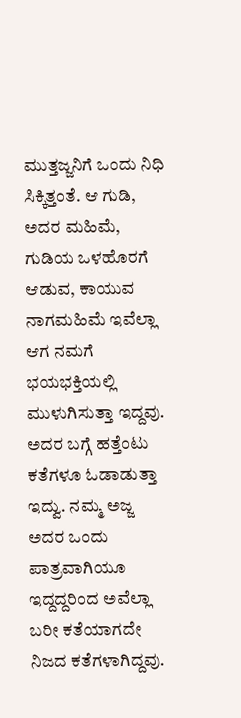ಮುತ್ತಜ್ಜನಿಗೆ ಒಂದು ನಿಧಿ ಸಿಕ್ಕಿತ್ತಂತೆ. ಆ ಗುಡಿ, ಅದರ ಮಹಿಮೆ, ಗುಡಿಯ ಒಳಹೊರಗೆ ಆಡುವ, ಕಾಯುವ ನಾಗಮಹಿಮೆ ಇವೆಲ್ಲಾ ಆಗ ನಮಗೆ ಭಯಭಕ್ತಿಯಲ್ಲಿ ಮುಳುಗಿಸುತ್ತಾ ಇದ್ದವು. ಅದರ ಬಗ್ಗೆ ಹತ್ತೆಂಟು ಕತೆಗಳೂ ಓಡಾಡುತ್ತಾ ಇದ್ವು. ನಮ್ಮ ಅಜ್ಜ ಅದರ ಒಂದು ಪಾತ್ರವಾಗಿಯೂ ಇದ್ದದ್ದರಿಂದ ಅವೆಲ್ಲಾ ಬರೀ ಕತೆಯಾಗದೇ ನಿಜದ ಕತೆಗಳಾಗಿದ್ದವು.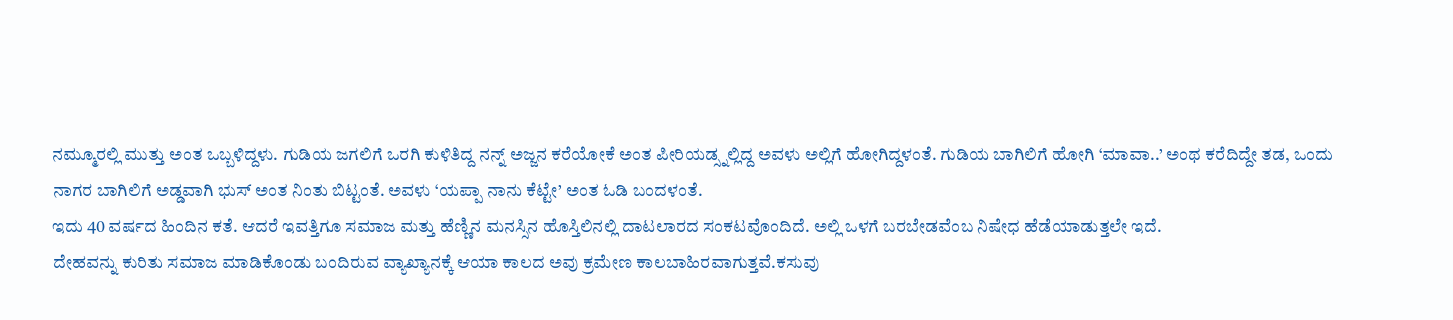ನಮ್ಮೂರಲ್ಲಿ ಮುತ್ತು ಅಂತ ಒಬ್ಬಳಿದ್ದಳು. ಗುಡಿಯ ಜಗಲಿಗೆ ಒರಗಿ ಕುಳಿತಿದ್ದ ನನ್ನ್ ಅಜ್ಜನ ಕರೆಯೋಕೆ ಅಂತ ಪೀರಿಯಡ್ಸ್ನಲ್ಲಿದ್ದ ಅವಳು ಅಲ್ಲಿಗೆ ಹೋಗಿದ್ದಳಂತೆ. ಗುಡಿಯ ಬಾಗಿಲಿಗೆ ಹೋಗಿ ‘ಮಾವಾ..’ ಅಂಥ ಕರೆದಿದ್ದೇ ತಡ, ಒಂದು ನಾಗರ ಬಾಗಿಲಿಗೆ ಅಡ್ಡವಾಗಿ ಭುಸ್ ಅಂತ ನಿಂತು ಬಿಟ್ಟಂತೆ. ಅವಳು ‘ಯಪ್ಪಾ ನಾನು ಕೆಟ್ಟೇ’ ಅಂತ ಓಡಿ ಬಂದಳಂತೆ.
ಇದು 40 ವರ್ಷದ ಹಿಂದಿನ ಕತೆ. ಆದರೆ ಇವತ್ತಿಗೂ ಸಮಾಜ ಮತ್ತು ಹೆಣ್ಣಿನ ಮನಸ್ಸಿನ ಹೊಸ್ತಿಲಿನಲ್ಲಿ ದಾಟಲಾರದ ಸಂಕಟವೊಂದಿದೆ. ಅಲ್ಲಿ ಒಳಗೆ ಬರಬೇಡವೆಂಬ ನಿಷೇಧ ಹೆಡೆಯಾಡುತ್ತಲೇ ಇದೆ.
ದೇಹವನ್ನು ಕುರಿತು ಸಮಾಜ ಮಾಡಿಕೊಂಡು ಬಂದಿರುವ ವ್ಯಾಖ್ಯಾನಕ್ಕೆ ಆಯಾ ಕಾಲದ ಅವು ಕ್ರಮೇಣ ಕಾಲಬಾಹಿರವಾಗುತ್ತವೆ.ಕಸುವು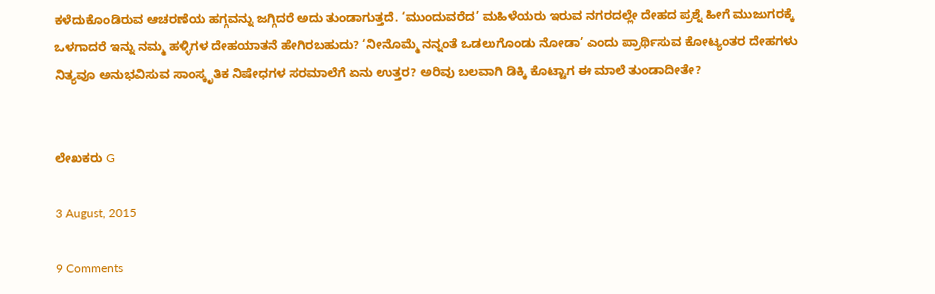ಕಳೆದುಕೊಂಡಿರುವ ಆಚರಣೆಯ ಹಗ್ಗವನ್ನು ಜಗ್ಗಿದರೆ ಅದು ತುಂಡಾಗುತ್ತದೆ. ‘ಮುಂದುವರೆದ’ ಮಹಿಳೆಯರು ಇರುವ ನಗರದಲ್ಲೇ ದೇಹದ ಪ್ರಶ್ನೆ ಹೀಗೆ ಮುಜುಗರಕ್ಕೆ ಒಳಗಾದರೆ ಇನ್ನು ನಮ್ಮ ಹಳ್ಳಿಗಳ ದೇಹಯಾತನೆ ಹೇಗಿರಬಹುದು? ‘ನೀನೊಮ್ಮೆ ನನ್ನಂತೆ ಒಡಲುಗೊಂಡು ನೋಡಾ’ ಎಂದು ಪ್ರಾರ್ಥಿಸುವ ಕೋಟ್ಯಂತರ ದೇಹಗಳು ನಿತ್ಯವೂ ಅನುಭವಿಸುವ ಸಾಂಸ್ಕೃತಿಕ ನಿಷೇಧಗಳ ಸರಮಾಲೆಗೆ ಏನು ಉತ್ತರ? ಅರಿವು ಬಲವಾಗಿ ಡಿಕ್ಕಿ ಕೊಟ್ಟಾಗ ಈ ಮಾಲೆ ತುಂಡಾದೀತೇ?


ಲೇಖಕರು G

3 August, 2015

9 Comments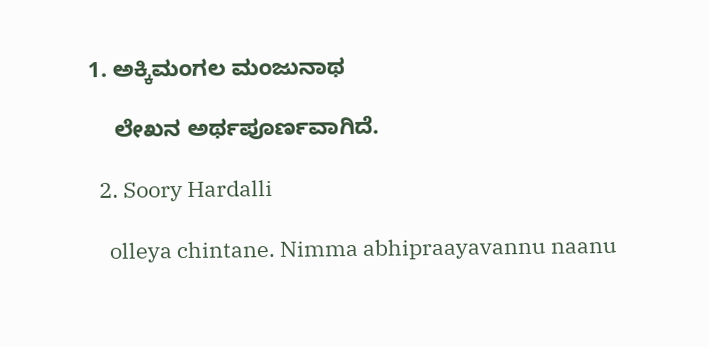1. ಅಕ್ಕಿಮಂಗಲ ಮಂಜುನಾಥ

    ಲೇಖನ ಅರ್ಥಪೂರ್ಣವಾಗಿದೆ.

  2. Soory Hardalli

    olleya chintane. Nimma abhipraayavannu naanu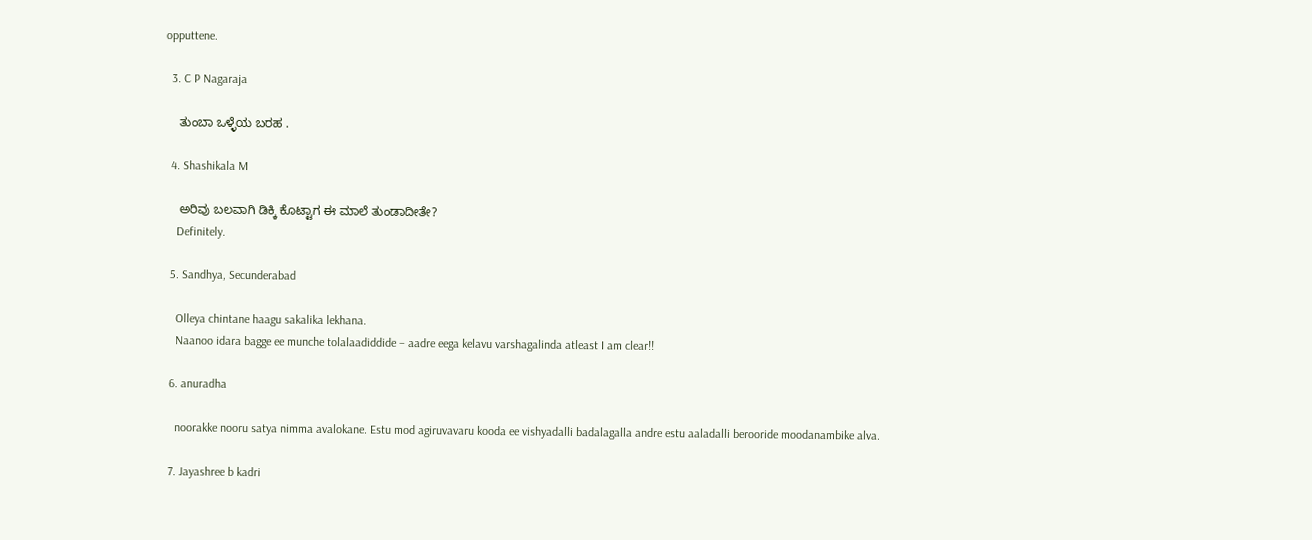opputtene.

  3. C P Nagaraja

    ತುಂಬಾ ಒಳ್ಳೆಯ ಬರಹ .

  4. Shashikala M

    ಅರಿವು ಬಲವಾಗಿ ಡಿಕ್ಕಿ ಕೊಟ್ಟಾಗ ಈ ಮಾಲೆ ತುಂಡಾದೀತೇ?
    Definitely.

  5. Sandhya, Secunderabad

    Olleya chintane haagu sakalika lekhana.
    Naanoo idara bagge ee munche tolalaadiddide – aadre eega kelavu varshagalinda atleast I am clear!!

  6. anuradha

    noorakke nooru satya nimma avalokane. Estu mod agiruvavaru kooda ee vishyadalli badalagalla andre estu aaladalli berooride moodanambike alva.

  7. Jayashree b kadri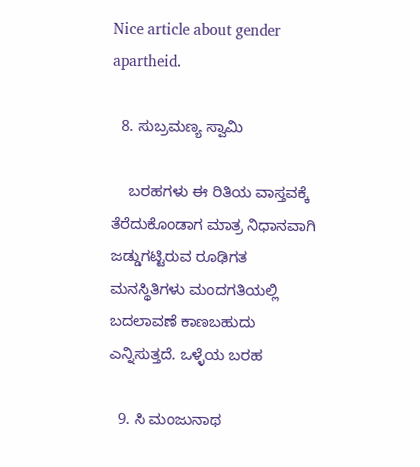Nice article about gender apartheid.

  8. ಸುಬ್ರಮಣ್ಯ ಸ್ವಾಮಿ

    ಬರಹಗಳು ಈ ರಿತಿಯ ವಾಸ್ತವಕ್ಕೆ ತೆರೆದುಕೊಂಡಾಗ ಮಾತ್ರ ನಿಧಾನವಾಗಿ ಜಡ್ಡುಗಟ್ಟಿರುವ ರೂಢಿಗತ ಮನಸ್ಥಿತಿಗಳು ಮಂದಗತಿಯಲ್ಲಿ ಬದಲಾವಣೆ ಕಾಣಬಹುದು ಎನ್ನಿಸುತ್ತದೆ. ಒಳ್ಳೆಯ ಬರಹ

  9. ಸಿ ಮಂಜುನಾಥ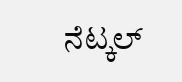ನೆಟ್ಕಲ್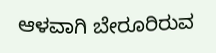ಆಳವಾಗಿ ಬೇರೂರಿರುವ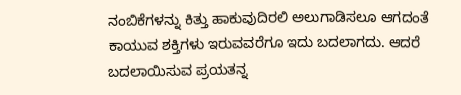ನಂಬಿಕೆಗಳನ್ನು ಕಿತ್ತು ಹಾಕುವುದಿರಲಿ ಅಲುಗಾಡಿಸಲೂ ಆಗದಂತೆ ಕಾಯುವ ಶಕ್ತಿಗಳು ಇರುವವರೆಗೂ ಇದು ಬದಲಾಗದು. ಆದರೆ ಬದಲಾಯಿಸುವ ಪ್ರಯತನ್ನ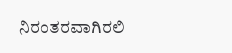ನಿರಂತರವಾಗಿರಲಿ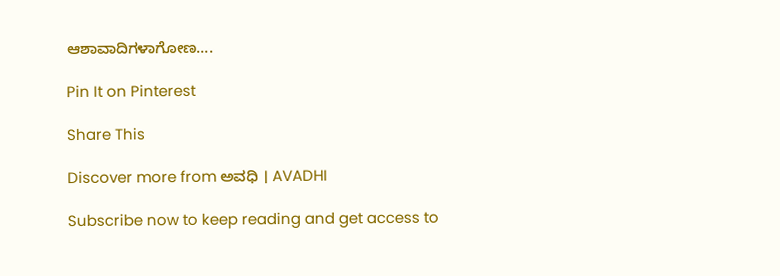ಆಶಾವಾದಿಗಳಾಗೋಣ….

Pin It on Pinterest

Share This

Discover more from ಅವಧಿ । AVADHI

Subscribe now to keep reading and get access to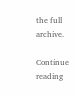the full archive.

Continue reading